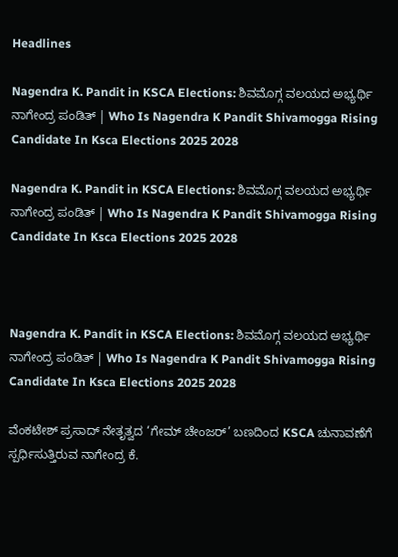Headlines

Nagendra K. Pandit in KSCA Elections: ಶಿವಮೊಗ್ಗ ವಲಯದ ಅಭ್ಯರ್ಥಿ ನಾಗೇಂದ್ರ ಪಂಡಿತ್ | Who Is Nagendra K Pandit Shivamogga Rising Candidate In Ksca Elections 2025 2028

Nagendra K. Pandit in KSCA Elections: ಶಿವಮೊಗ್ಗ ವಲಯದ ಅಭ್ಯರ್ಥಿ ನಾಗೇಂದ್ರ ಪಂಡಿತ್ | Who Is Nagendra K Pandit Shivamogga Rising Candidate In Ksca Elections 2025 2028



Nagendra K. Pandit in KSCA Elections: ಶಿವಮೊಗ್ಗ ವಲಯದ ಅಭ್ಯರ್ಥಿ ನಾಗೇಂದ್ರ ಪಂಡಿತ್ | Who Is Nagendra K Pandit Shivamogga Rising Candidate In Ksca Elections 2025 2028

ವೆಂಕಟೇಶ್ ಪ್ರಸಾದ್ ನೇತೃತ್ವದ ‘ಗೇಮ್ ಚೇಂಜರ್’ ಬಣದಿಂದ KSCA ಚುನಾವಣೆಗೆ ಸ್ಪರ್ಧಿಸುತ್ತಿರುವ ನಾಗೇಂದ್ರ ಕೆ.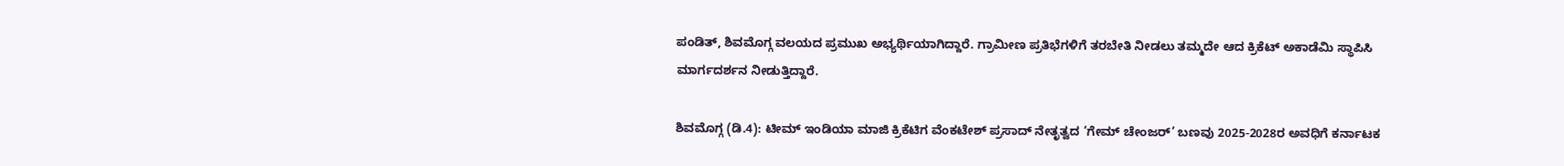ಪಂಡಿತ್, ಶಿವಮೊಗ್ಗ ವಲಯದ ಪ್ರಮುಖ ಅಭ್ಯರ್ಥಿಯಾಗಿದ್ದಾರೆ. ಗ್ರಾಮೀಣ ಪ್ರತಿಭೆಗಳಿಗೆ ತರಬೇತಿ ನೀಡಲು ತಮ್ಮದೇ ಆದ ಕ್ರಿಕೆಟ್ ಅಕಾಡೆಮಿ ಸ್ಥಾಪಿಸಿ ಮಾರ್ಗದರ್ಶನ ನೀಡುತ್ತಿದ್ದಾರೆ.

ಶಿವಮೊಗ್ಗ (ಡಿ.4): ಟೀಮ್ ಇಂಡಿಯಾ ಮಾಜಿ ಕ್ರಿಕೆಟಿಗ ವೆಂಕಟೇಶ್ ಪ್ರಸಾದ್ ನೇತೃತ್ವದ ‘ಗೇಮ್ ಚೇಂಜರ್’ ಬಣವು 2025-2028ರ ಅವಧಿಗೆ ಕರ್ನಾಟಕ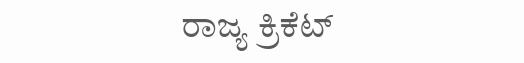ರಾಜ್ಯ ಕ್ರಿಕೆಟ್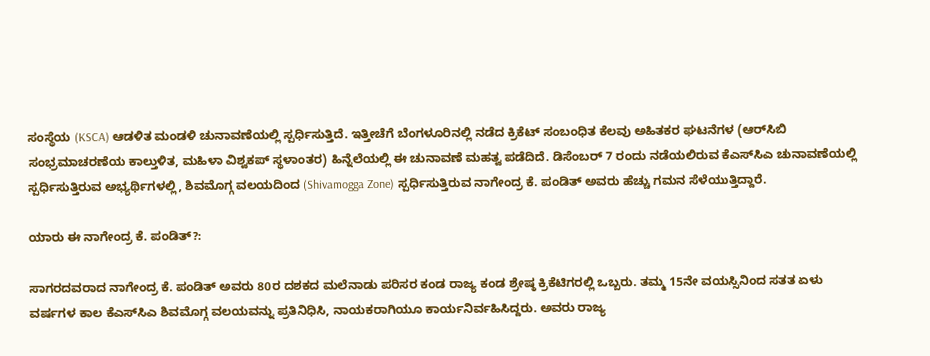ಸಂಸ್ಥೆಯ (KSCA) ಆಡಳಿತ ಮಂಡಳಿ ಚುನಾವಣೆಯಲ್ಲಿ ಸ್ಪರ್ಧಿಸುತ್ತಿದೆ. ಇತ್ತೀಚೆಗೆ ಬೆಂಗಳೂರಿನಲ್ಲಿ ನಡೆದ ಕ್ರಿಕೆಟ್ ಸಂಬಂಧಿತ ಕೆಲವು ಅಹಿತಕರ ಘಟನೆಗಳ (ಆರ್‌ಸಿಬಿ ಸಂಭ್ರಮಾಚರಣೆಯ ಕಾಲ್ತುಳಿತ, ಮಹಿಳಾ ವಿಶ್ವಕಪ್ ಸ್ಥಳಾಂತರ) ಹಿನ್ನೆಲೆಯಲ್ಲಿ ಈ ಚುನಾವಣೆ ಮಹತ್ವ ಪಡೆದಿದೆ. ಡಿಸೆಂಬರ್ 7 ರಂದು ನಡೆಯಲಿರುವ ಕೆಎಸ್‌ಸಿಎ ಚುನಾವಣೆಯಲ್ಲಿ ಸ್ಪರ್ಧಿಸುತ್ತಿರುವ ಅಭ್ಯರ್ಥಿಗಳಲ್ಲಿ, ಶಿವಮೊಗ್ಗ ವಲಯದಿಂದ (Shivamogga Zone) ಸ್ಪರ್ಧಿಸುತ್ತಿರುವ ನಾಗೇಂದ್ರ ಕೆ. ಪಂಡಿತ್ ಅವರು ಹೆಚ್ಚು ಗಮನ ಸೆಳೆಯುತ್ತಿದ್ದಾರೆ.

ಯಾರು ಈ ನಾಗೇಂದ್ರ ಕೆ. ಪಂಡಿತ್?:

ಸಾಗರದವರಾದ ನಾಗೇಂದ್ರ ಕೆ. ಪಂಡಿತ್ ಅವರು 80ರ ದಶಕದ ಮಲೆನಾಡು ಪರಿಸರ ಕಂಡ ರಾಜ್ಯ ಕಂಡ ಶ್ರೇಷ್ಠ ಕ್ರಿಕೆಟಿಗರಲ್ಲಿ ಒಬ್ಬರು. ತಮ್ಮ 15ನೇ ವಯಸ್ಸಿನಿಂದ ಸತತ ಏಳು ವರ್ಷಗಳ ಕಾಲ ಕೆಎಸ್‌ಸಿಎ ಶಿವಮೊಗ್ಗ ವಲಯವನ್ನು ಪ್ರತಿನಿಧಿಸಿ, ನಾಯಕರಾಗಿಯೂ ಕಾರ್ಯನಿರ್ವಹಿಸಿದ್ದರು. ಅವರು ರಾಜ್ಯ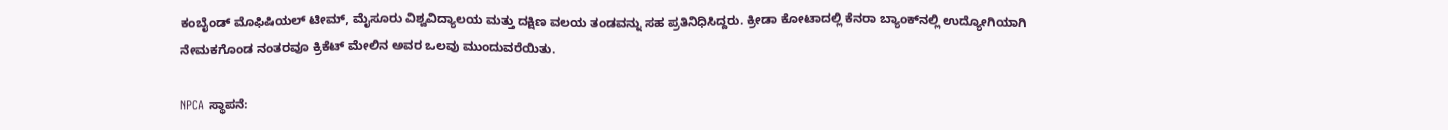ಕಂಬೈಂಡ್ ಮೊಫಿಷಿಯಲ್ ಟೀಮ್, ಮೈಸೂರು ವಿಶ್ವವಿದ್ಯಾಲಯ ಮತ್ತು ದಕ್ಷಿಣ ವಲಯ ತಂಡವನ್ನು ಸಹ ಪ್ರತಿನಿಧಿಸಿದ್ದರು. ಕ್ರೀಡಾ ಕೋಟಾದಲ್ಲಿ ಕೆನರಾ ಬ್ಯಾಂಕ್‌ನಲ್ಲಿ ಉದ್ಯೋಗಿಯಾಗಿ ನೇಮಕಗೊಂಡ ನಂತರವೂ ಕ್ರಿಕೆಟ್ ಮೇಲಿನ ಅವರ ಒಲವು ಮುಂದುವರೆಯಿತು.

NPCA ಸ್ಥಾಪನೆ: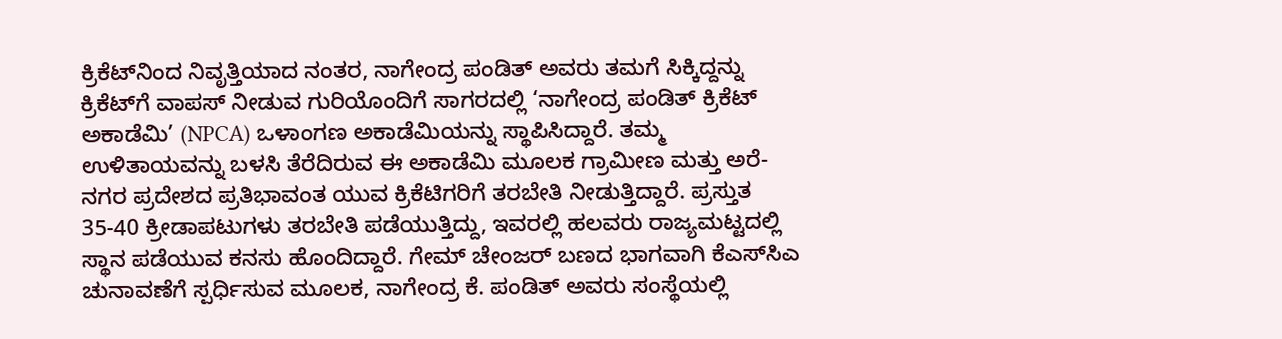ಕ್ರಿಕೆಟ್‌ನಿಂದ ನಿವೃತ್ತಿಯಾದ ನಂತರ, ನಾಗೇಂದ್ರ ಪಂಡಿತ್ ಅವರು ತಮಗೆ ಸಿಕ್ಕಿದ್ದನ್ನು ಕ್ರಿಕೆಟ್‌ಗೆ ವಾಪಸ್ ನೀಡುವ ಗುರಿಯೊಂದಿಗೆ ಸಾಗರದಲ್ಲಿ ‘ನಾಗೇಂದ್ರ ಪಂಡಿತ್ ಕ್ರಿಕೆಟ್ ಅಕಾಡೆಮಿ’ (NPCA) ಒಳಾಂಗಣ ಅಕಾಡೆಮಿಯನ್ನು ಸ್ಥಾಪಿಸಿದ್ದಾರೆ. ತಮ್ಮ ಉಳಿತಾಯವನ್ನು ಬಳಸಿ ತೆರೆದಿರುವ ಈ ಅಕಾಡೆಮಿ ಮೂಲಕ ಗ್ರಾಮೀಣ ಮತ್ತು ಅರೆ-ನಗರ ಪ್ರದೇಶದ ಪ್ರತಿಭಾವಂತ ಯುವ ಕ್ರಿಕೆಟಿಗರಿಗೆ ತರಬೇತಿ ನೀಡುತ್ತಿದ್ದಾರೆ. ಪ್ರಸ್ತುತ 35-40 ಕ್ರೀಡಾಪಟುಗಳು ತರಬೇತಿ ಪಡೆಯುತ್ತಿದ್ದು, ಇವರಲ್ಲಿ ಹಲವರು ರಾಜ್ಯಮಟ್ಟದಲ್ಲಿ ಸ್ಥಾನ ಪಡೆಯುವ ಕನಸು ಹೊಂದಿದ್ದಾರೆ. ಗೇಮ್ ಚೇಂಜರ್ ಬಣದ ಭಾಗವಾಗಿ ಕೆಎಸ್‌ಸಿಎ ಚುನಾವಣೆಗೆ ಸ್ಪರ್ಧಿಸುವ ಮೂಲಕ, ನಾಗೇಂದ್ರ ಕೆ. ಪಂಡಿತ್ ಅವರು ಸಂಸ್ಥೆಯಲ್ಲಿ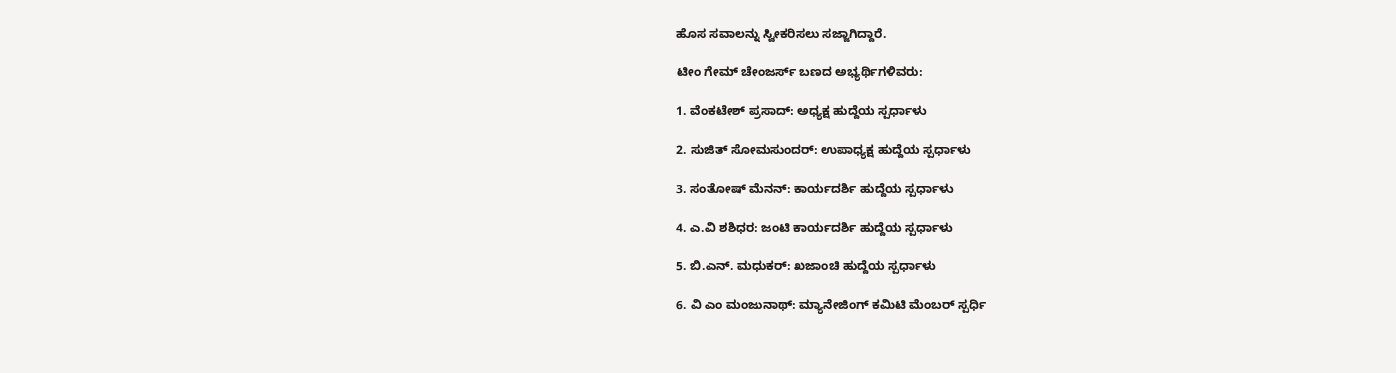ಹೊಸ ಸವಾಲನ್ನು ಸ್ವೀಕರಿಸಲು ಸಜ್ಜಾಗಿದ್ದಾರೆ.

ಟೀಂ ಗೇಮ್‌ ಚೇಂಜರ್ಸ್‌ ಬಣದ ಅಭ್ಯರ್ಥಿಗಳಿವರು:

1. ವೆಂಕಟೇಶ್ ಪ್ರಸಾದ್: ಅಧ್ಯಕ್ಷ ಹುದ್ದೆಯ ಸ್ಪರ್ಧಾಳು

2. ಸುಜಿತ್ ಸೋಮಸುಂದರ್: ಉಪಾಧ್ಯಕ್ಷ ಹುದ್ದೆಯ ಸ್ಪರ್ಧಾಳು

3. ಸಂತೋಷ್ ಮೆನನ್: ಕಾರ್ಯದರ್ಶಿ ಹುದ್ದೆಯ ಸ್ಪರ್ಧಾಳು

4. ಎ.ವಿ ಶಶಿಧರ: ಜಂಟಿ ಕಾರ್ಯದರ್ಶಿ ಹುದ್ದೆಯ ಸ್ಪರ್ಧಾಳು

5. ಬಿ.ಎನ್. ಮಧುಕರ್: ಖಜಾಂಚಿ ಹುದ್ದೆಯ ಸ್ಪರ್ಧಾಳು

6. ವಿ ಎಂ ಮಂಜುನಾಥ್: ಮ್ಯಾನೇಜಿಂಗ್ ಕಮಿಟಿ ಮೆಂಬರ್ ಸ್ಪರ್ಧಿ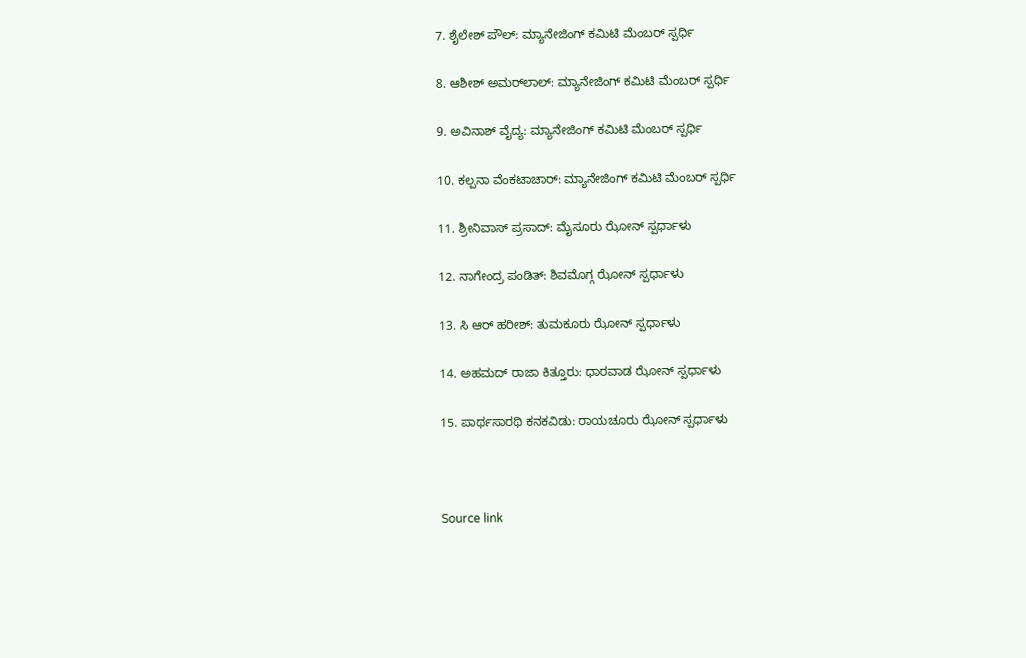7. ಶೈಲೇಶ್ ಪೌಲ್: ಮ್ಯಾನೇಜಿಂಗ್ ಕಮಿಟಿ ಮೆಂಬರ್ ಸ್ಪರ್ಧಿ

8. ಆಶೀಶ್ ಅಮರ್‌ಲಾಲ್: ಮ್ಯಾನೇಜಿಂಗ್ ಕಮಿಟಿ ಮೆಂಬರ್ ಸ್ಪರ್ಧಿ

9. ಅವಿನಾಶ್ ವೈದ್ಯ: ಮ್ಯಾನೇಜಿಂಗ್ ಕಮಿಟಿ ಮೆಂಬರ್ ಸ್ಪರ್ಧಿ

10. ಕಲ್ಪನಾ ವೆಂಕಟಾಚಾರ್: ಮ್ಯಾನೇಜಿಂಗ್ ಕಮಿಟಿ ಮೆಂಬರ್ ಸ್ಪರ್ಧಿ

11. ಶ್ರೀನಿವಾಸ್ ಪ್ರಸಾದ್: ಮೈಸೂರು ಝೋನ್ ಸ್ಪರ್ಧಾಳು

12. ನಾಗೇಂದ್ರ ಪಂಡಿತ್: ಶಿವಮೊಗ್ಗ ಝೋನ್ ಸ್ಪರ್ಧಾಳು

13. ಸಿ ಆರ್ ಹರೀಶ್: ತುಮಕೂರು ಝೋನ್ ಸ್ಪರ್ಧಾಳು

14. ಅಹಮದ್ ರಾಜಾ ಕಿತ್ತೂರು: ಧಾರವಾಡ ಝೋನ್ ಸ್ಪರ್ಧಾಳು

15. ಪಾರ್ಥಸಾರಥಿ ಕನಕವಿಡು: ರಾಯಚೂರು ಝೋನ್ ಸ್ಪರ್ಧಾಳು



Source link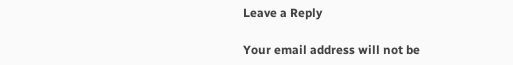Leave a Reply

Your email address will not be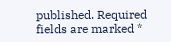published. Required fields are marked *